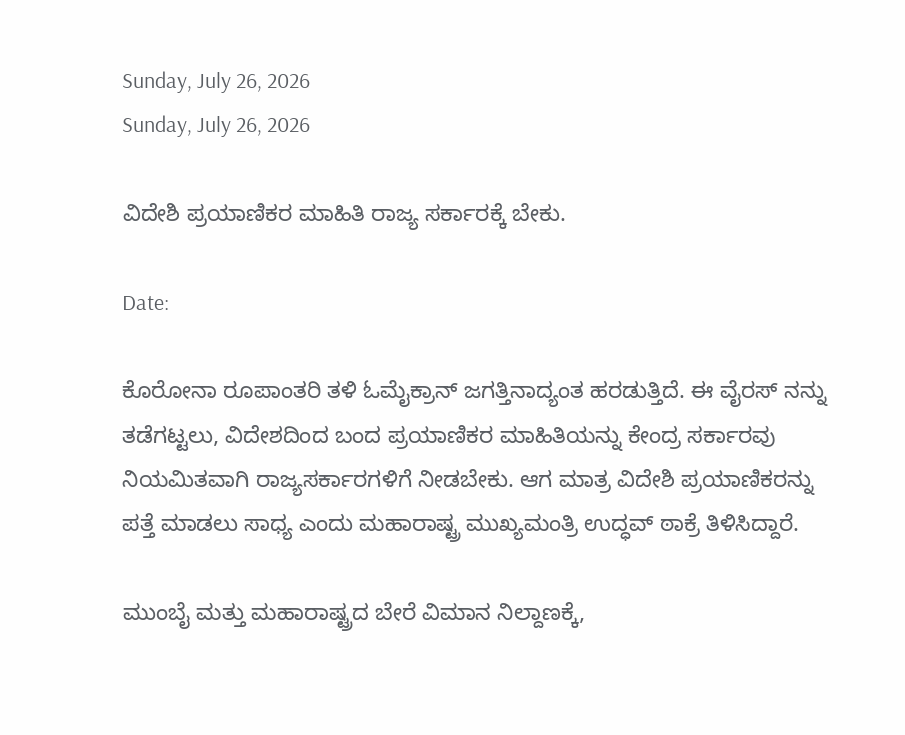Sunday, July 26, 2026
Sunday, July 26, 2026

ವಿದೇಶಿ ಪ್ರಯಾಣಿಕರ ಮಾಹಿತಿ ರಾಜ್ಯ ಸರ್ಕಾರಕ್ಕೆ ಬೇಕು.

Date:

ಕೊರೋನಾ ರೂಪಾಂತರಿ ತಳಿ ಓಮೈಕ್ರಾನ್ ಜಗತ್ತಿನಾದ್ಯಂತ ಹರಡುತ್ತಿದೆ. ಈ ವೈರಸ್ ನನ್ನು ತಡೆಗಟ್ಟಲು, ವಿದೇಶದಿಂದ ಬಂದ ಪ್ರಯಾಣಿಕರ ಮಾಹಿತಿಯನ್ನು ಕೇಂದ್ರ ಸರ್ಕಾರವು ನಿಯಮಿತವಾಗಿ ರಾಜ್ಯಸರ್ಕಾರಗಳಿಗೆ ನೀಡಬೇಕು. ಆಗ ಮಾತ್ರ ವಿದೇಶಿ ಪ್ರಯಾಣಿಕರನ್ನು ಪತ್ತೆ ಮಾಡಲು ಸಾಧ್ಯ ಎಂದು ಮಹಾರಾಷ್ಟ್ರ ಮುಖ್ಯಮಂತ್ರಿ ಉದ್ಧವ್ ಠಾಕ್ರೆ ತಿಳಿಸಿದ್ದಾರೆ.

ಮುಂಬೈ ಮತ್ತು ಮಹಾರಾಷ್ಟ್ರದ ಬೇರೆ ವಿಮಾನ ನಿಲ್ದಾಣಕ್ಕೆ,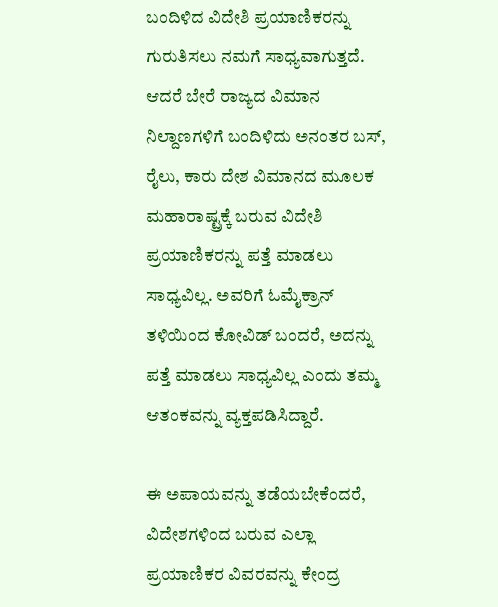ಬಂದಿಳಿದ ವಿದೇಶಿ ಪ್ರಯಾಣಿಕರನ್ನು ಗುರುತಿಸಲು ನಮಗೆ ಸಾಧ್ಯವಾಗುತ್ತದೆ. ಆದರೆ ಬೇರೆ ರಾಜ್ಯದ ವಿಮಾನ ನಿಲ್ದಾಣಗಳಿಗೆ ಬಂದಿಳಿದು ಅನಂತರ ಬಸ್, ರೈಲು, ಕಾರು ದೇಶ ವಿಮಾನದ ಮೂಲಕ ಮಹಾರಾಷ್ಟ್ರಕ್ಕೆ ಬರುವ ವಿದೇಶಿ ಪ್ರಯಾಣಿಕರನ್ನು ಪತ್ತೆ ಮಾಡಲು ಸಾಧ್ಯವಿಲ್ಲ. ಅವರಿಗೆ ಓಮೈಕ್ರಾನ್ ತಳಿಯಿಂದ ಕೋವಿಡ್ ಬಂದರೆ, ಅದನ್ನು ಪತ್ತೆ ಮಾಡಲು ಸಾಧ್ಯವಿಲ್ಲ ಎಂದು ತಮ್ಮ ಆತಂಕವನ್ನು ವ್ಯಕ್ತಪಡಿಸಿದ್ದಾರೆ.

ಈ ಅಪಾಯವನ್ನು ತಡೆಯಬೇಕೆಂದರೆ, ವಿದೇಶಗಳಿಂದ ಬರುವ ಎಲ್ಲಾ ಪ್ರಯಾಣಿಕರ ವಿವರವನ್ನು ಕೇಂದ್ರ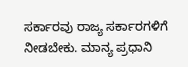ಸರ್ಕಾರವು ರಾಜ್ಯ ಸರ್ಕಾರಗಳಿಗೆ ನೀಡಬೇಕು. ಮಾನ್ಯ ಪ್ರಧಾನಿ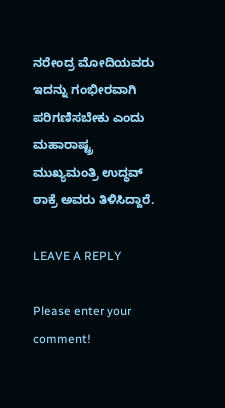ನರೇಂದ್ರ ಮೋದಿಯವರು ಇದನ್ನು ಗಂಭೀರವಾಗಿ ಪರಿಗಣಿಸಬೇಕು ಎಂದು ಮಹಾರಾಷ್ಟ್ರ ಮುಖ್ಯಮಂತ್ರಿ ಉದ್ಧವ್ ಠಾಕ್ರೆ ಅವರು ತಿಳಿಸಿದ್ದಾರೆ.

LEAVE A REPLY

Please enter your comment!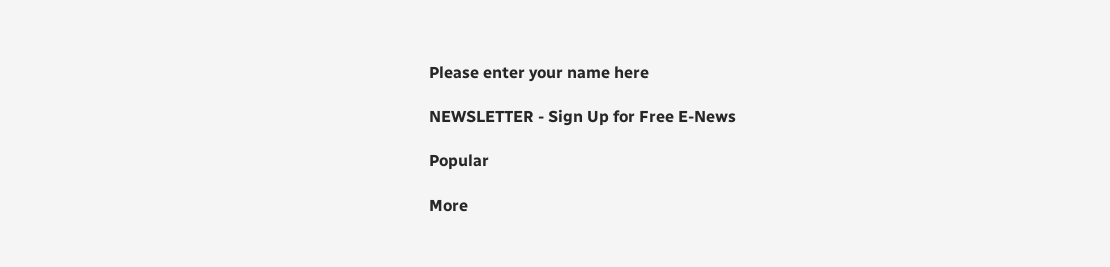Please enter your name here

NEWSLETTER - Sign Up for Free E-News

Popular

More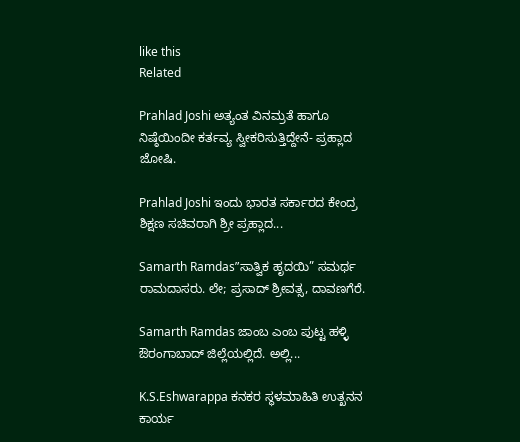like this
Related

Prahlad Joshi ಅತ್ಯಂತ ವಿನಮ್ರತೆ ಹಾಗೂ ನಿಷ್ಠೆಯಿಂದೀ ಕರ್ತವ್ಯ ಸ್ವೀಕರಿಸುತ್ತಿದ್ದೇನೆ- ಪ್ರಹ್ಲಾದ ಜೋಷಿ.

Prahlad Joshi ಇಂದು ಭಾರತ ಸರ್ಕಾರದ ಕೇಂದ್ರ ಶಿಕ್ಷಣ ಸಚಿವರಾಗಿ ಶ್ರೀ ಪ್ರಹ್ಲಾದ...

Samarth Ramdas”ಸಾತ್ವಿಕ ಹೃದಯಿ” ಸಮರ್ಥ ರಾಮದಾಸರು. ಲೇ; ಪ್ರಸಾದ್ ಶ್ರೀವತ್ಸ, ದಾವಣಗೆರೆ.

Samarth Ramdas ಜಾಂಬ ಎಂಬ ಪುಟ್ಟ ಹಳ್ಳಿ ಔರಂಗಾಬಾದ್‌ ಜಿಲ್ಲೆಯಲ್ಲಿದೆ. ಅಲ್ಲಿ...

K.S.Eshwarappa ಕನಕರ ಸ್ಥಳಮಾಹಿತಿ ಉತ್ಖನನ ಕಾರ್ಯ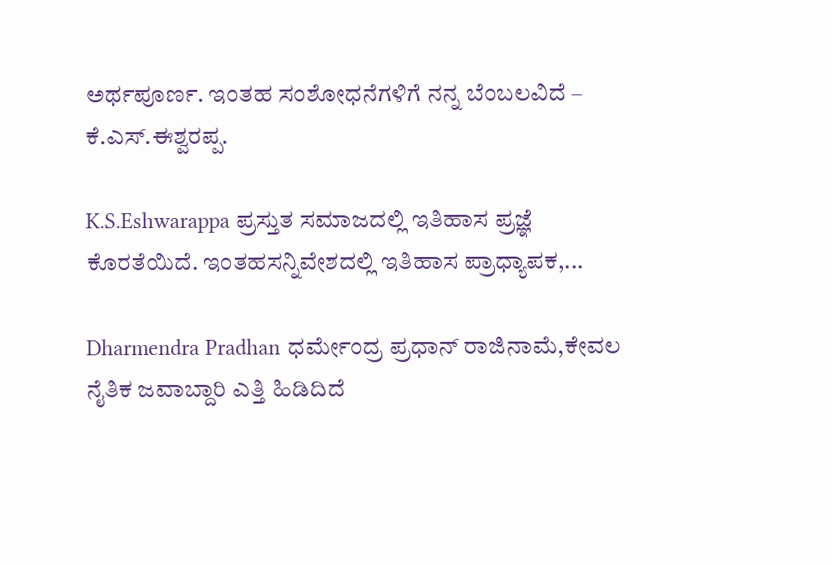ಅರ್ಥಪೂರ್ಣ. ಇಂತಹ ಸಂಶೋಧನೆಗಳಿಗೆ ನನ್ನ ಬೆಂಬಲವಿದೆ – ಕೆ.ಎಸ್.ಈಶ್ವರಪ್ಪ.

K.S.Eshwarappa ಪ್ರಸ್ತುತ ಸಮಾಜದಲ್ಲಿ ಇತಿಹಾಸ ಪ್ರಜ್ಞೆ ಕೊರತೆಯಿದೆ. ಇಂತಹಸನ್ನಿವೇಶದಲ್ಲಿ ಇತಿಹಾಸ ಪ್ರಾಧ್ಯಾಪಕ,...

Dharmendra Pradhan ಧರ್ಮೇಂದ್ರ ಪ್ರಧಾನ್ ರಾಜಿನಾಮೆ,ಕೇವಲ ನೈತಿಕ ಜವಾಬ್ದಾರಿ ಎತ್ತಿ ಹಿಡಿದಿದೆ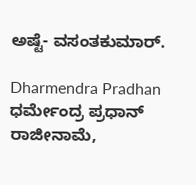ಅಷ್ಟೆ- ವಸಂತಕುಮಾರ್.

Dharmendra Pradhan ಧರ್ಮೇಂದ್ರ ಪ್ರಧಾನ್ ರಾಜೀನಾಮೆ,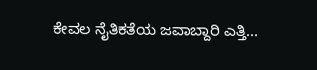ಕೇವಲ ನೈತಿಕತೆಯ ಜವಾಬ್ದಾರಿ ಎತ್ತಿ...